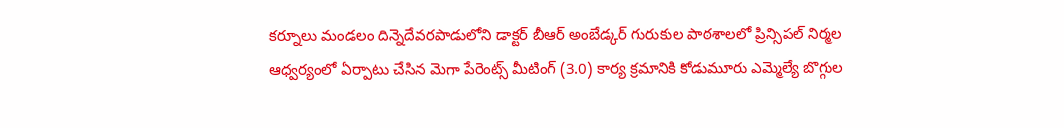కర్నూలు మండలం దిన్నెదేవరపాడులోని డాక్టర్ బీఆర్ అంబేడ్కర్ గురుకుల పాఠశాలలో ప్రిన్సిపల్ నిర్మల ఆధ్వర్యంలో ఏర్పాటు చేసిన మెగా పేరెంట్స్ మీటింగ్ (3.0) కార్య క్రమానికి కోడుమూరు ఎమ్మెల్యే బొగ్గుల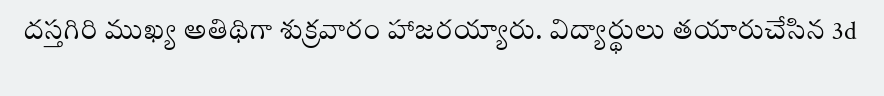దస్తగిరి ముఖ్య అతిథిగా శుక్రవారం హాజరయ్యారు. విద్యార్థులు తయారుచేసిన 3d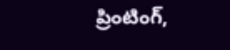ప్రింటింగ్,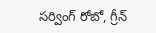సర్వింగ్ రోబో, గ్రీన్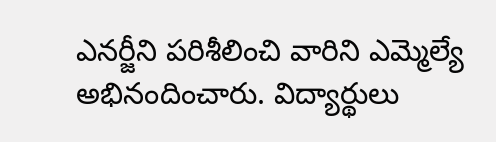ఎనర్జీని పరిశీలించి వారిని ఎమ్మెల్యే అభినందించారు. విద్యార్థులు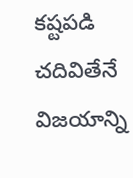కష్టపడి చదివితేనే విజయాన్ని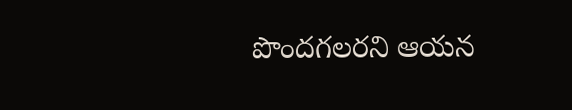పొందగలరని ఆయన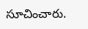సూచించారు.